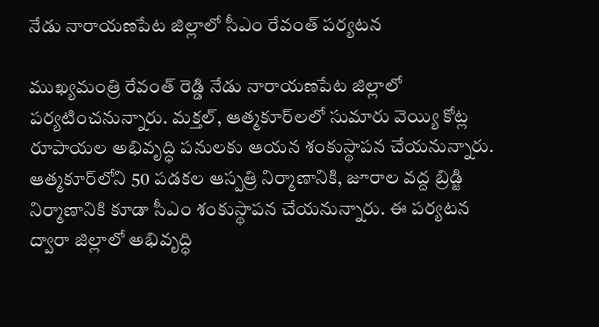నేడు నారాయణపేట జిల్లాలో సీఎం రేవంత్ పర్యటన

ముఖ్యమంత్రి రేవంత్ రెడ్డి నేడు నారాయణపేట జిల్లాలో పర్యటించనున్నారు. మక్తల్, ఆత్మకూర్‌లలో సుమారు వెయ్యి కోట్ల రూపాయల అభివృద్ధి పనులకు ఆయన శంకుస్థాపన చేయనున్నారు. ఆత్మకూర్‌లోని 50 పడకల ఆస్పత్రి నిర్మాణానికి, జూరాల వద్ద బ్రిడ్జి నిర్మాణానికి కూడా సీఎం శంకుస్థాపన చేయనున్నారు. ఈ పర్యటన ద్వారా జిల్లాలో అభివృద్ధి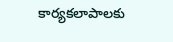కార్యకలాపాలకు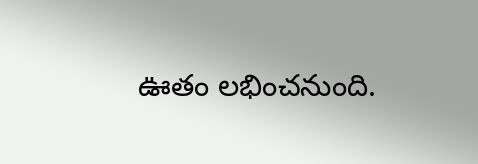ఊతం లభించనుంది.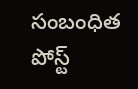సంబంధిత పోస్ట్